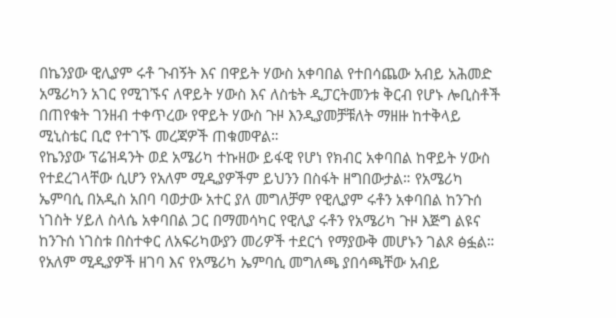በኬንያው ዊሊያም ሩቶ ጉብኝት እና በዋይት ሃውስ አቀባበል የተበሳጨው አብይ አሕመድ አሜሪካን አገር የሚገኙና ለዋይት ሃውስ እና ለስቴት ዲፓርትመንቱ ቅርብ የሆኑ ሎቢስቶች በጠየቁት ገንዘብ ተቀጥረው የዋይት ሃውስ ጉዞ እንዲያመቻቹለት ማዘዙ ከተቅላይ ሚኒስቴር ቢሮ የተገኙ መረጃዎች ጠቁመዋል።
የኬንያው ፕሬዝዳንት ወደ አሜሪካ ተኩዘው ይፋዊ የሆነ የክብር አቀባበል ከዋይት ሃውስ የተደረገላቸው ሲሆን የአለም ሚዲያዎችም ይህንን በስፋት ዘግበውታል። የአሜሪካ ኤምባሲ በአዲስ አበባ ባወታው አተር ያለ መግለቻም የዊሊያም ሩቶን አቀባበል ከንጉሰ ነገስት ሃይለ ስላሴ አቀባበል ጋር በማመሳካር የዊሊያ ሩቶን የአሜሪካ ጉዞ እጅግ ልዩና ከንጉሰ ነገስቱ በስተቀር ለአፍሪካውያን መሪዎች ተደርጎ የማያውቅ መሆኑን ገልጾ ፅፏል።
የአለም ሚዲያዎች ዘገባ እና የአሜሪካ ኤምባሲ መግለጫ ያበሳጫቸው አብይ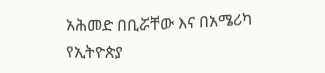አሕመድ በቢሯቸው እና በአሜሪካ የኢትዮጵያ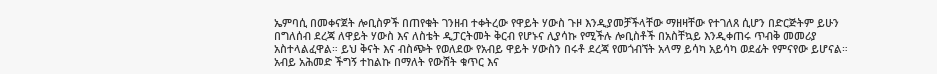ኤምባሲ በመቀናጀት ሎቢስዎች በጠየቁት ገንዘብ ተቀትረው የዋይት ሃውስ ጉዞ እንዲያመቻችላቸው ማዘዛቸው የተገለጸ ሲሆን በድርጅትም ይሁን በግለሰብ ደረጃ ለዋይት ሃውስ እና ለስቴት ዲፓርትመት ቅርብ የሆኑና ሊያሳኩ የሚችሉ ሎቢስቶች በአስቸኳይ እንዲቀጠሩ ጥብቅ መመሪያ አስተላልፈዋል። ይህ ቅናት እና ብስጭት የወለደው የአብይ ዋይት ሃውስን በሩቶ ደረጃ የመጎብኘት አላማ ይሳካ አይሳካ ወደፊት የምናየው ይሆናል።
አብይ አሕመድ ችግኝ ተከልኩ በማለት የውሸት ቁጥር እና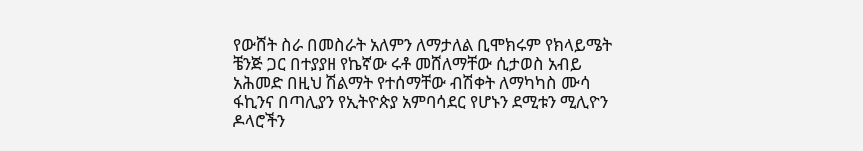የውሸት ስራ በመስራት አለምን ለማታለል ቢሞክሩም የክላይሜት ቼንጅ ጋር በተያያዘ የኬኛው ሩቶ መሸለማቸው ሲታወስ አብይ አሕመድ በዚህ ሽልማት የተሰማቸው ብሽቀት ለማካካስ ሙሳ ፋኪንና በጣሊያን የኢትዮጵያ አምባሳደር የሆኑን ደሚቱን ሚሊዮን ዶላሮችን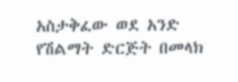አስታቅፈው ወደ አንድ የሽልማት ድርጅት በመላክ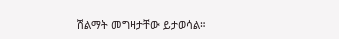ሽልማት መግዛታቸው ይታወሳል።